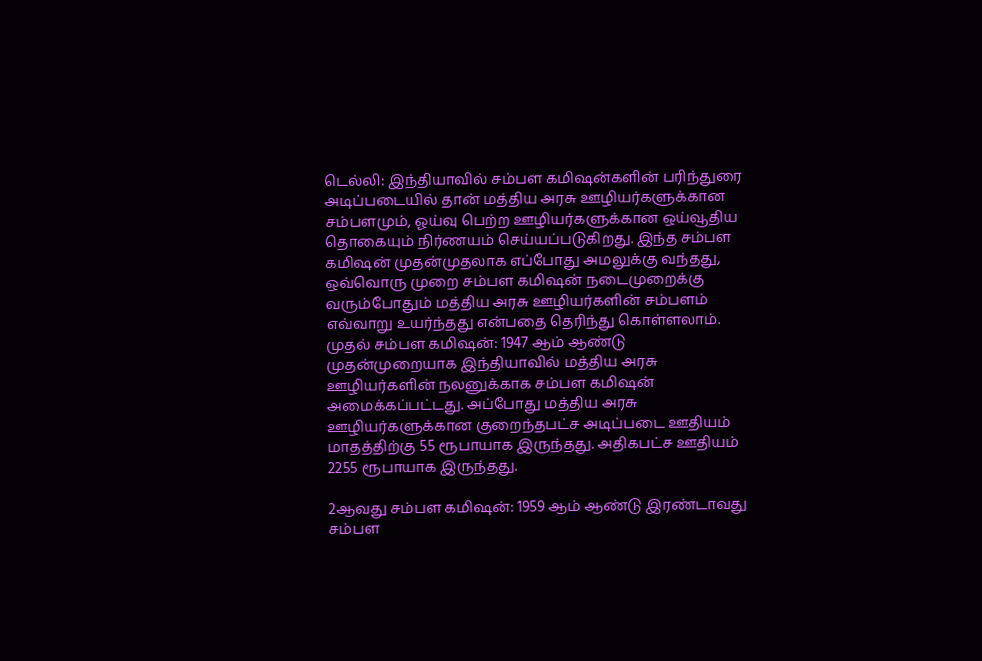டெல்லி: இந்தியாவில் சம்பள கமிஷன்களின் பரிந்துரை அடிப்படையில் தான் மத்திய அரசு ஊழியர்களுக்கான சம்பளமும், ஓய்வு பெற்ற ஊழியர்களுக்கான ஒய்வூதிய தொகையும் நிர்ணயம் செய்யப்படுகிறது. இந்த சம்பள கமிஷன் முதன்முதலாக எப்போது அமலுக்கு வந்தது, ஒவ்வொரு முறை சம்பள கமிஷன் நடைமுறைக்கு வரும்போதும் மத்திய அரசு ஊழியர்களின் சம்பளம் எவ்வாறு உயர்ந்தது என்பதை தெரிந்து கொள்ளலாம்.
முதல் சம்பள கமிஷன்: 1947 ஆம் ஆண்டு முதன்முறையாக இந்தியாவில் மத்திய அரசு ஊழியர்களின் நலனுக்காக சம்பள கமிஷன் அமைக்கப்பட்டது. அப்போது மத்திய அரசு ஊழியர்களுக்கான குறைந்தபட்ச அடிப்படை ஊதியம் மாதத்திற்கு 55 ரூபாயாக இருந்தது. அதிகபட்ச ஊதியம் 2255 ரூபாயாக இருந்தது.

2ஆவது சம்பள கமிஷன்: 1959 ஆம் ஆண்டு இரண்டாவது சம்பள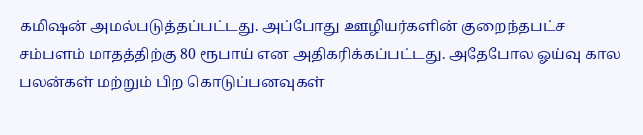கமிஷன் அமல்படுத்தப்பட்டது. அப்போது ஊழியர்களின் குறைந்தபட்ச சம்பளம் மாதத்திற்கு 80 ரூபாய் என அதிகரிக்கப்பட்டது. அதேபோல ஓய்வு கால பலன்கள் மற்றும் பிற கொடுப்பனவுகள்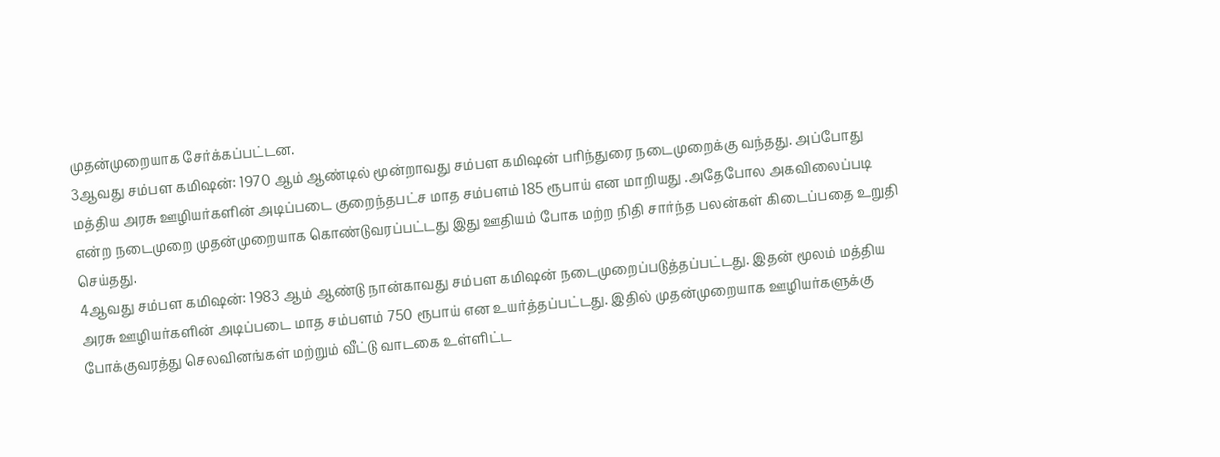முதன்முறையாக சேர்க்கப்பட்டன.
3ஆவது சம்பள கமிஷன்: 1970 ஆம் ஆண்டில் மூன்றாவது சம்பள கமிஷன் பரிந்துரை நடைமுறைக்கு வந்தது. அப்போது மத்திய அரசு ஊழியர்களின் அடிப்படை குறைந்தபட்ச மாத சம்பளம் 185 ரூபாய் என மாறியது .அதேபோல அகவிலைப்படி என்ற நடைமுறை முதன்முறையாக கொண்டுவரப்பட்டது இது ஊதியம் போக மற்ற நிதி சார்ந்த பலன்கள் கிடைப்பதை உறுதி செய்தது.
4ஆவது சம்பள கமிஷன்: 1983 ஆம் ஆண்டு நான்காவது சம்பள கமிஷன் நடைமுறைப்படுத்தப்பட்டது. இதன் மூலம் மத்திய அரசு ஊழியர்களின் அடிப்படை மாத சம்பளம் 750 ரூபாய் என உயர்த்தப்பட்டது. இதில் முதன்முறையாக ஊழியர்களுக்கு போக்குவரத்து செலவினங்கள் மற்றும் வீட்டு வாடகை உள்ளிட்ட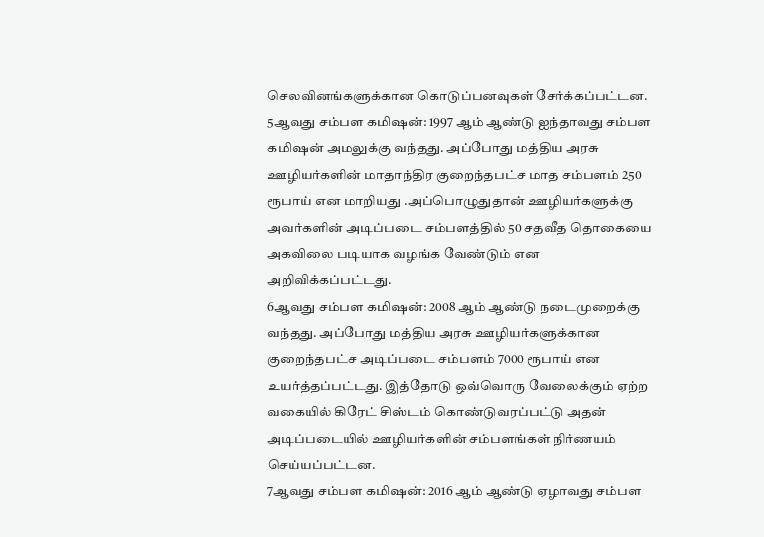செலவினங்களுக்கான கொடுப்பனவுகள் சேர்க்கப்பட்டன.
5ஆவது சம்பள கமிஷன்: 1997 ஆம் ஆண்டு ஐந்தாவது சம்பள கமிஷன் அமலுக்கு வந்தது. அப்போது மத்திய அரசு ஊழியர்களின் மாதாந்திர குறைந்தபட்ச மாத சம்பளம் 250 ரூபாய் என மாறியது .அப்பொழுதுதான் ஊழியர்களுக்கு அவர்களின் அடிப்படை சம்பளத்தில் 50 சதவீத தொகையை அகவிலை படியாக வழங்க வேண்டும் என அறிவிக்கப்பட்டது.
6ஆவது சம்பள கமிஷன்: 2008 ஆம் ஆண்டு நடைமுறைக்கு வந்தது. அப்போது மத்திய அரசு ஊழியர்களுக்கான குறைந்தபட்ச அடிப்படை சம்பளம் 7000 ரூபாய் என உயர்த்தப்பட்டது. இத்தோடு ஒவ்வொரு வேலைக்கும் ஏற்ற வகையில் கிரேட் சிஸ்டம் கொண்டுவரப்பட்டு அதன் அடிப்படையில் ஊழியர்களின் சம்பளங்கள் நிர்ணயம் செய்யப்பட்டன.
7ஆவது சம்பள கமிஷன்: 2016 ஆம் ஆண்டு ஏழாவது சம்பள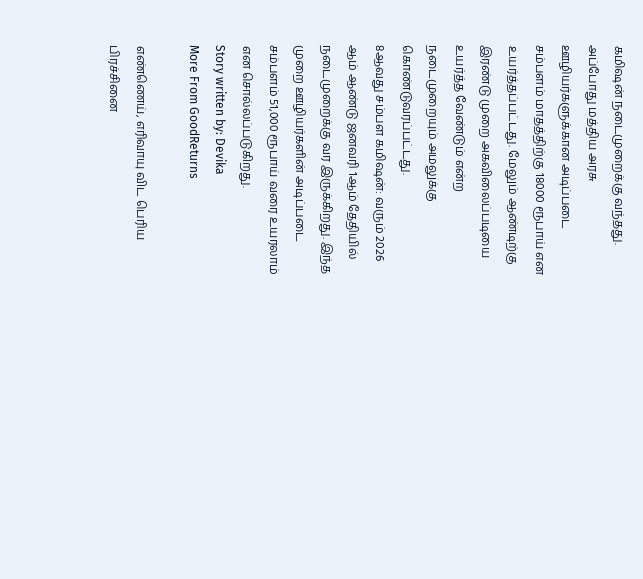கமிஷன் நடைமுறைக்கு வந்தது. அப்போது மத்திய அரசு ஊழியர்களுக்கான அடிப்படை சம்பளம் மாதத்திற்கு 18000 ரூபாய் என உயர்த்தப்பட்டது. மேலும் ஆண்டிற்கு இரண்டு முறை அகவிலைப்படியை உயர்த்த வேண்டும் என்ற நடைமுறையும் அமலுக்கு கொண்டுவரப்பட்டது.
8ஆவது சம்பள கமிஷன்: வரும் 2026 ஆம் ஆண்டு ஜனவரி 1ஆம் தேதியில் நடைமுறைக்கு வர இருக்கிறது. இந்த முறை ஊழியர்களின் அடிப்படை சம்பளம் 51,000 ரூபாய் வரை உயரலாம் என சொல்லப்படுகிறது.
Story written by: Devika
More From GoodReturns

எண்ணெய், எரிவாயு விட பெரிய பிரச்சினை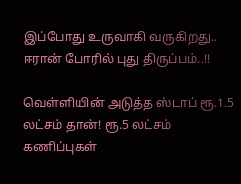இப்போது உருவாகி வருகிறது.. ஈரான் போரில் புது திருப்பம்..!!

வெள்ளியின் அடுத்த ஸ்டாப் ரூ.1.5 லட்சம் தான்! ரூ.5 லட்சம் கணிப்புகள்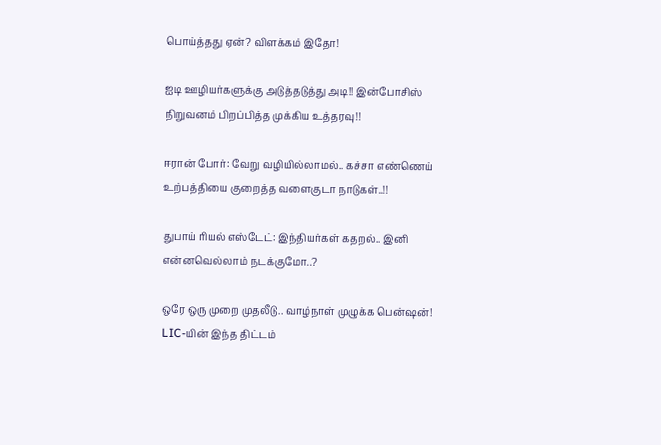பொய்த்தது ஏன்? விளக்கம் இதோ!

ஐடி ஊழியர்களுக்கு அடுத்தடுத்து அடி!! இன்போசிஸ் நிறுவனம் பிறப்பித்த முக்கிய உத்தரவு!!

ஈரான் போர்: வேறு வழியில்லாமல்.. கச்சா எண்ணெய் உற்பத்தியை குறைத்த வளைகுடா நாடுகள்..!!

துபாய் ரியல் எஸ்டேட்: இந்தியர்கள் கதறல்.. இனி என்னவெல்லாம் நடக்குமோ..?

ஒரே ஒரு முறை முதலீடு.. வாழ்நாள் முழுக்க பென்ஷன்! LIC-யின் இந்த திட்டம்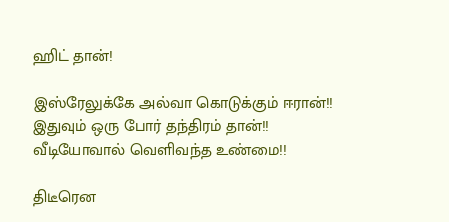ஹிட் தான்!

இஸ்ரேலுக்கே அல்வா கொடுக்கும் ஈரான்!! இதுவும் ஒரு போர் தந்திரம் தான்!! வீடியோவால் வெளிவந்த உண்மை!!

திடீரென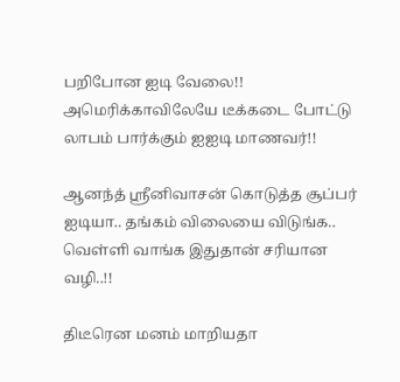பறிபோன ஐடி வேலை!! அமெரிக்காவிலேயே டீக்கடை போட்டு லாபம் பார்க்கும் ஐஐடி மாணவர்!!

ஆனந்த் ஸ்ரீனிவாசன் கொடுத்த சூப்பர் ஐடியா.. தங்கம் விலையை விடுங்க.. வெள்ளி வாங்க இதுதான் சரியான வழி..!!

திடீரென மனம் மாறியதா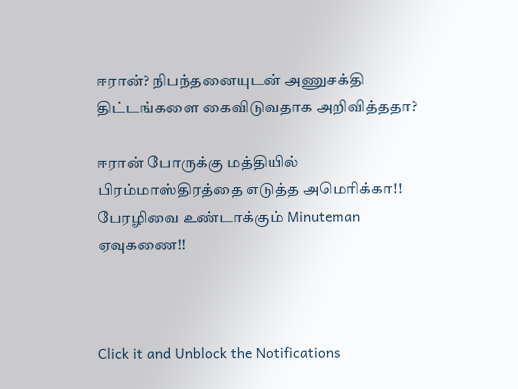ஈரான்? நிபந்தனையுடன் அணுசக்தி திட்டங்களை கைவிடுவதாக அறிவித்ததா?

ஈரான் போருக்கு மத்தியில் பிரம்மாஸ்திரத்தை எடுத்த அமெரிக்கா!! பேரழிவை உண்டாக்கும் Minuteman ஏவுகணை!!



Click it and Unblock the Notifications